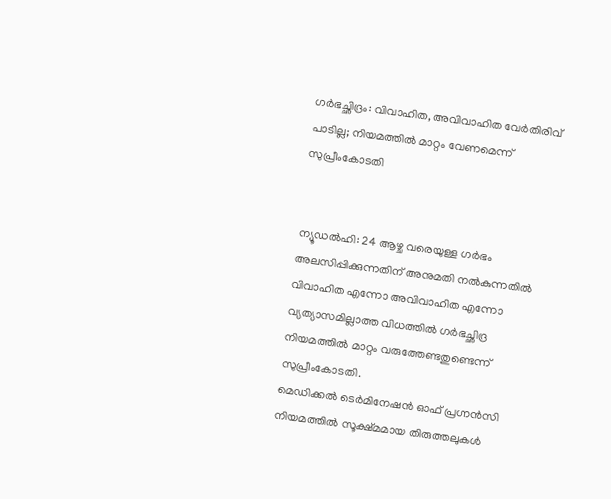ഗർഭച്ഛിദ്രം: വിവാഹിത, അവിവാഹിത വേർതിരിവ് പാടില്ല; നിയമത്തിൽ മാറ്റം വേണമെന്ന് സുപ്രീംകോടതി


ന്യൂഡൽഹി: 24 ആഴ്ച വരെയുള്ള ഗർഭം അലസിപ്പിക്കുന്നതിന് അനുമതി നൽകുന്നതിൽ വിവാഹിത എന്നോ അവിവാഹിത എന്നോ വ്യത്യാസമില്ലാത്ത വിധത്തിൽ ഗർഭച്ഛിദ്ര നിയമത്തിൽ മാറ്റം വരുത്തേണ്ടതുണ്ടെന്ന് സുപ്രീംകോടതി.
മെഡിക്കൽ ടെർമിനേഷൻ ഓഫ് പ്രഗ്നൻസി നിയമത്തിൽ സൂക്ഷ്മമായ തിരുത്തലുകൾ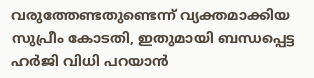വരുത്തേണ്ടതുണ്ടെന്ന് വ്യക്തമാക്കിയ സുപ്രീം കോടതി, ഇതുമായി ബന്ധപ്പെട്ട ഹർജി വിധി പറയാൻ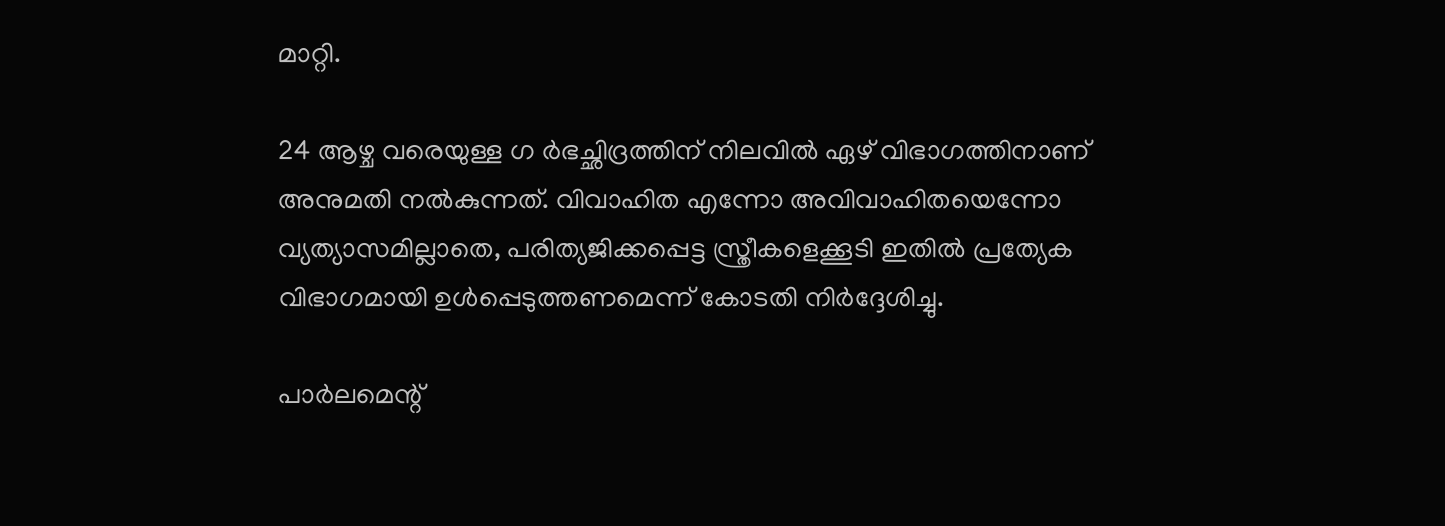മാറ്റി.

24 ആഴ്ച വരെയുള്ള ഗ ർഭച്ഛിദ്രത്തിന് നിലവിൽ ഏഴ് വിഭാഗത്തിനാണ് അനുമതി നൽകുന്നത്. വിവാഹിത എന്നോ അവിവാഹിതയെന്നോ വ്യത്യാസമില്ലാതെ, പരിത്യജിക്കപ്പെട്ട സ്ത്രീകളെക്കൂടി ഇതിൽ പ്രത്യേക വിഭാഗമായി ഉൾപ്പെടുത്തണമെന്ന് കോടതി നിർദ്ദേശിച്ചു.

പാർലമെന്റ്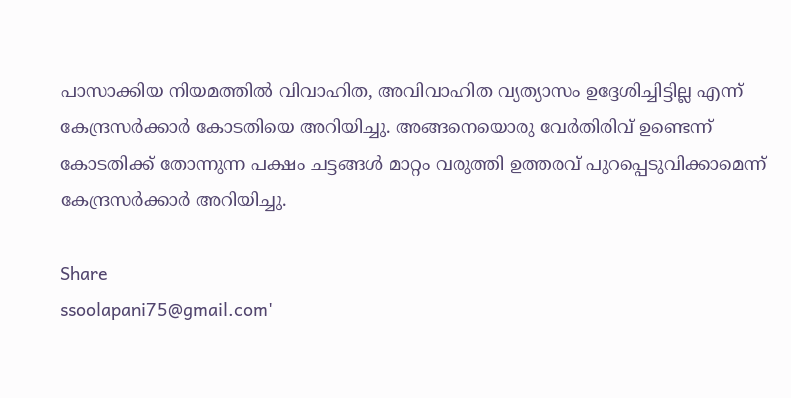പാസാക്കിയ നിയമത്തിൽ വിവാഹിത, അവിവാഹിത വ്യത്യാസം ഉദ്ദേശിച്ചിട്ടില്ല എന്ന് കേന്ദ്രസർക്കാർ കോടതിയെ അറിയിച്ചു. അങ്ങനെയൊരു വേർതിരിവ് ഉണ്ടെന്ന് കോടതിക്ക് തോന്നുന്ന പക്ഷം ചട്ടങ്ങൾ മാറ്റം വരുത്തി ഉത്തരവ് പുറപ്പെടുവിക്കാമെന്ന് കേന്ദ്രസർക്കാർ അറിയിച്ചു.

Share
ssoolapani75@gmail.com'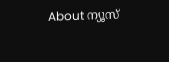About ന്യൂസ്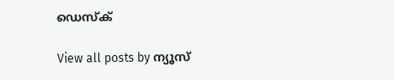ഡെസ്ക്

View all posts by ന്യൂസ്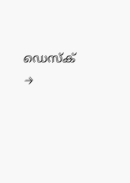ഡെസ്ക് →